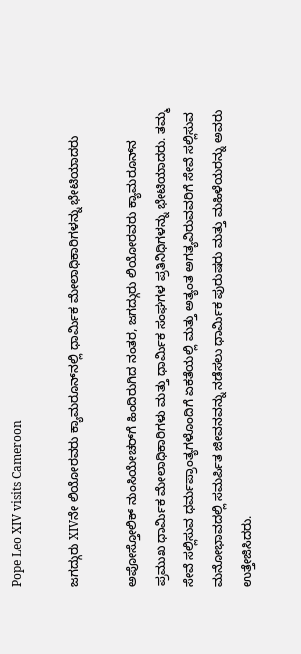Pope Leo XIV visits Cameroon

ಜಗದ್ಗುರು XIVನೇ ಲಿಯೋರವರು ಕ್ಯಾಮರೂನ್‌ನಲ್ಲಿ ಧಾರ್ಮಿಕ ಮೇಲಾಧಿಕಾರಿಗಳನ್ನು ಭೇಟಿಯಾದರು

ಅಪೋಸ್ತೋಲಿಕ್ ನುಂಸಿಯೇಚರ್‌ಗೆ ಹಿಂದಿರುಗಿದ ನಂತರ, ಜಗದ್ಗುರು ಲಿಯೋರವರು ಕ್ಯಾಮರೂನ್‌ನ ಪ್ರಮುಖ ಧಾರ್ಮಿಕ ಮೇಲಾಧಿಕಾರಿಗಳು ಮತ್ತು ಧಾರ್ಮಿಕ ಸಂಘಗಳ ಪ್ರತಿನಿಧಿಗಳನ್ನು ಭೇಟಿಯಾದರು. ತಮ್ಮ ಸೇವೆ ಸಲ್ಲಿಸುವ ಧರ್ಮಪ್ರಾಂತ್ಯಗಳೊಂದಿಗೆ ಏಕತೆಯಲ್ಲಿ ಮತ್ತು ಅತ್ಯಂತ ಅಗತ್ಯವಿರುವವರಿಗೆ ಸೇವೆ ಸಲ್ಲಿಸುವ ಮನೋಭಾವದಲ್ಲಿ ಸಮರ್ಪಿತ ಜೀವನವನ್ನು ನಡೆಸಲು ಧಾರ್ಮಿಕ ಪುರುಷರು ಮತ್ತು ಮಹಿಳೆಯರನ್ನು ಅವರು ಉತ್ತೇಜಿಸಿದರು.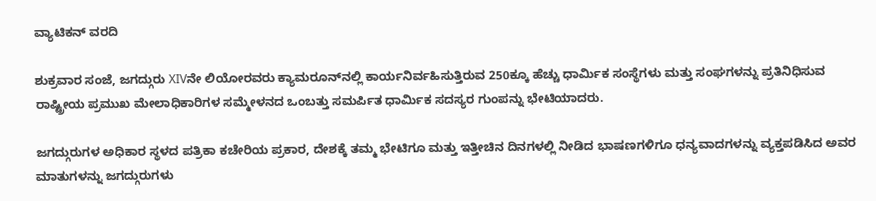ವ್ಯಾಟಿಕನ್ ವರದಿ

ಶುಕ್ರವಾರ ಸಂಜೆ, ಜಗದ್ಗುರು XIVನೇ ಲಿಯೋರವರು ಕ್ಯಾಮರೂನ್‌ನಲ್ಲಿ ಕಾರ್ಯನಿರ್ವಹಿಸುತ್ತಿರುವ 250ಕ್ಕೂ ಹೆಚ್ಚು ಧಾರ್ಮಿಕ ಸಂಸ್ಥೆಗಳು ಮತ್ತು ಸಂಘಗಳನ್ನು ಪ್ರತಿನಿಧಿಸುವ ರಾಷ್ಟ್ರೀಯ ಪ್ರಮುಖ ಮೇಲಾಧಿಕಾರಿಗಳ ಸಮ್ಮೇಳನದ ಒಂಬತ್ತು ಸಮರ್ಪಿತ ಧಾರ್ಮಿಕ ಸದಸ್ಯರ ಗುಂಪನ್ನು ಭೇಟಿಯಾದರು.

ಜಗದ್ಗುರುಗಳ ಅಧಿಕಾರ ಸ್ಥಳದ ಪತ್ರಿಕಾ ಕಚೇರಿಯ ಪ್ರಕಾರ, ದೇಶಕ್ಕೆ ತಮ್ಮ ಭೇಟಿಗೂ ಮತ್ತು ಇತ್ತೀಚಿನ ದಿನಗಳಲ್ಲಿ ನೀಡಿದ ಭಾಷಣಗಳಿಗೂ ಧನ್ಯವಾದಗಳನ್ನು ವ್ಯಕ್ತಪಡಿಸಿದ ಅವರ ಮಾತುಗಳನ್ನು ಜಗದ್ಗುರುಗಳು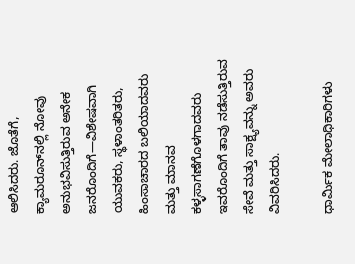ಆಲಿಸಿದರು. ಜೊತೆಗೆ, ಕ್ಯಾಮರೂನ್‌ನಲ್ಲಿ ನೋವು ಅನುಭವಿಸುತ್ತಿರುವ ಅನೇಕ ಜನರೊಂದಿಗೆ—ವಿಶೇಷವಾಗಿ ಯುವಕರು, ಸ್ಥಳಾಂತರಿತರು, ಹಿಂಸಾಚಾರದ ಬಲಿಯಾದವರು ಮತ್ತು ಮಾನವ ಕಳ್ಳಸಾಗಣೆಗೊಳಗಾದವರು ಇವರೊಂದಿಗೆ ತಾವು ನಡೆಸುತ್ತಿರುವ ಸೇವೆ ಮತ್ತು ಸಾಕ್ಷ್ಯವನ್ನು ಅವರು ವಿವರಿಸಿದರು.

ಧಾರ್ಮಿಕ ಮೇಲಾಧಿಕಾರಿಗಳು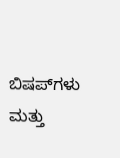ಬಿಷಪ್‌ಗಳು ಮತ್ತು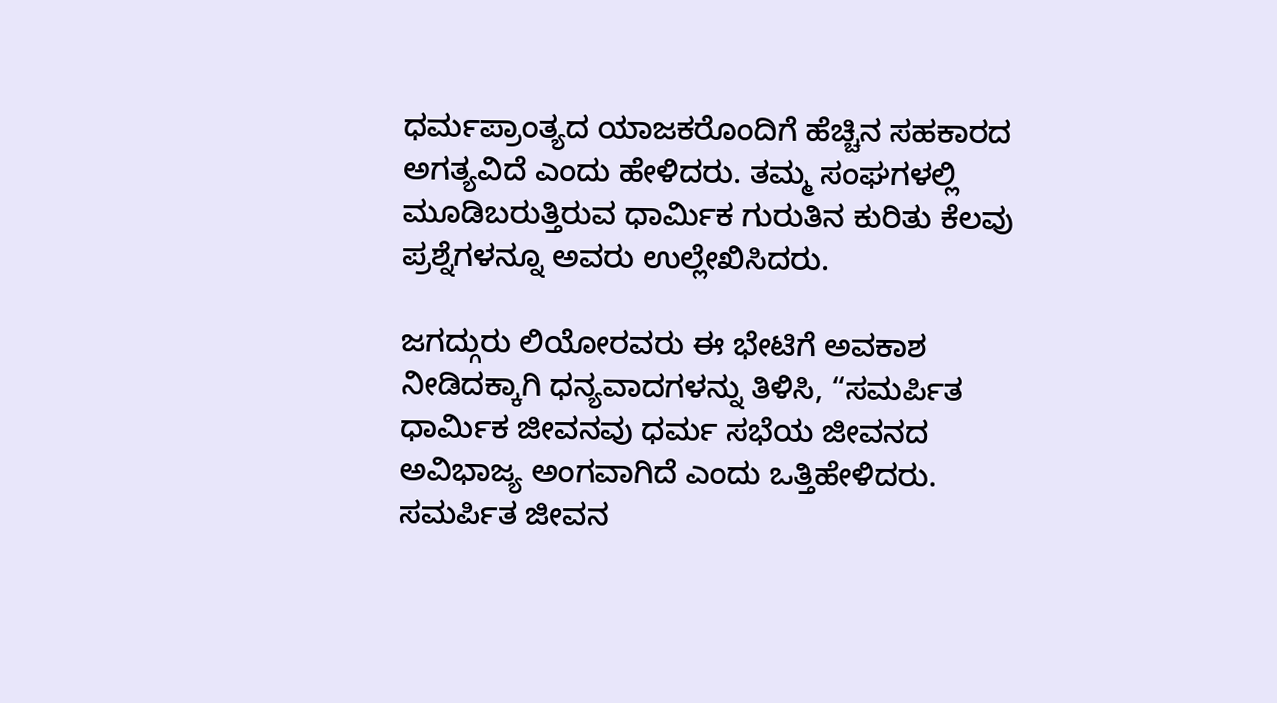ಧರ್ಮಪ್ರಾಂತ್ಯದ ಯಾಜಕರೊಂದಿಗೆ ಹೆಚ್ಚಿನ ಸಹಕಾರದ ಅಗತ್ಯವಿದೆ ಎಂದು ಹೇಳಿದರು. ತಮ್ಮ ಸಂಘಗಳಲ್ಲಿ ಮೂಡಿಬರುತ್ತಿರುವ ಧಾರ್ಮಿಕ ಗುರುತಿನ ಕುರಿತು ಕೆಲವು ಪ್ರಶ್ನೆಗಳನ್ನೂ ಅವರು ಉಲ್ಲೇಖಿಸಿದರು.

ಜಗದ್ಗುರು ಲಿಯೋರವರು ಈ ಭೇಟಿಗೆ ಅವಕಾಶ ನೀಡಿದಕ್ಕಾಗಿ ಧನ್ಯವಾದಗಳನ್ನು ತಿಳಿಸಿ, “ಸಮರ್ಪಿತ ಧಾರ್ಮಿಕ ಜೀವನವು ಧರ್ಮ ಸಭೆಯ ಜೀವನದ ಅವಿಭಾಜ್ಯ ಅಂಗವಾಗಿದೆ ಎಂದು ಒತ್ತಿಹೇಳಿದರು. ಸಮರ್ಪಿತ ಜೀವನ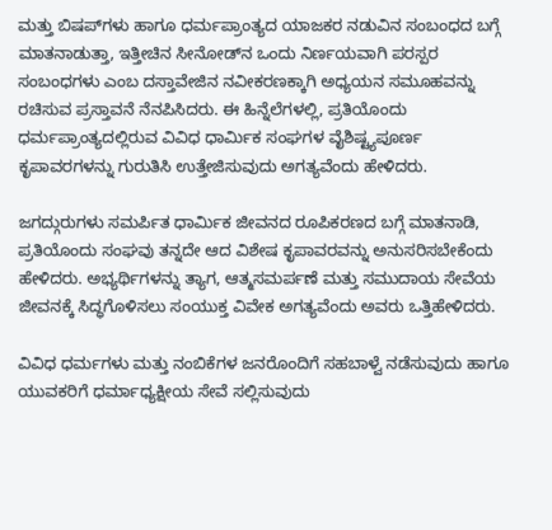ಮತ್ತು ಬಿಷಪ್‌ಗಳು ಹಾಗೂ ಧರ್ಮಪ್ರಾಂತ್ಯದ ಯಾಜಕರ ನಡುವಿನ ಸಂಬಂಧದ ಬಗ್ಗೆ ಮಾತನಾಡುತ್ತಾ, ಇತ್ತೀಚಿನ ಸೀನೋಡ್‌ನ ಒಂದು ನಿರ್ಣಯವಾಗಿ ಪರಸ್ಪರ ಸಂಬಂಧಗಳು ಎಂಬ ದಸ್ತಾವೇಜಿನ ನವೀಕರಣಕ್ಕಾಗಿ ಅಧ್ಯಯನ ಸಮೂಹವನ್ನು ರಚಿಸುವ ಪ್ರಸ್ತಾವನೆ ನೆನಪಿಸಿದರು. ಈ ಹಿನ್ನೆಲೆಗಳಲ್ಲಿ, ಪ್ರತಿಯೊಂದು ಧರ್ಮಪ್ರಾಂತ್ಯದಲ್ಲಿರುವ ವಿವಿಧ ಧಾರ್ಮಿಕ ಸಂಘಗಳ ವೈಶಿಷ್ಟ್ಯಪೂರ್ಣ ಕೃಪಾವರಗಳನ್ನು ಗುರುತಿಸಿ ಉತ್ತೇಜಿಸುವುದು ಅಗತ್ಯವೆಂದು ಹೇಳಿದರು.

ಜಗದ್ಗುರುಗಳು ಸಮರ್ಪಿತ ಧಾರ್ಮಿಕ ಜೀವನದ ರೂಪಿಕರಣದ ಬಗ್ಗೆ ಮಾತನಾಡಿ, ಪ್ರತಿಯೊಂದು ಸಂಘವು ತನ್ನದೇ ಆದ ವಿಶೇಷ ಕೃಪಾವರವನ್ನು ಅನುಸರಿಸಬೇಕೆಂದು ಹೇಳಿದರು. ಅಭ್ಯರ್ಥಿಗಳನ್ನು ತ್ಯಾಗ, ಆತ್ಮಸಮರ್ಪಣೆ ಮತ್ತು ಸಮುದಾಯ ಸೇವೆಯ ಜೀವನಕ್ಕೆ ಸಿದ್ಧಗೊಳಿಸಲು ಸಂಯುಕ್ತ ವಿವೇಕ ಅಗತ್ಯವೆಂದು ಅವರು ಒತ್ತಿಹೇಳಿದರು.

ವಿವಿಧ ಧರ್ಮಗಳು ಮತ್ತು ನಂಬಿಕೆಗಳ ಜನರೊಂದಿಗೆ ಸಹಬಾಳ್ವೆ ನಡೆಸುವುದು ಹಾಗೂ ಯುವಕರಿಗೆ ಧರ್ಮಾಧ್ಯಕ್ಷೀಯ ಸೇವೆ ಸಲ್ಲಿಸುವುದು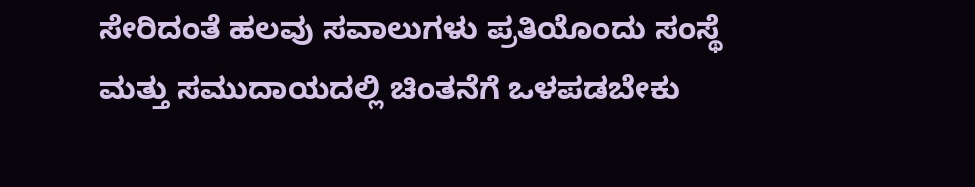ಸೇರಿದಂತೆ ಹಲವು ಸವಾಲುಗಳು ಪ್ರತಿಯೊಂದು ಸಂಸ್ಥೆ ಮತ್ತು ಸಮುದಾಯದಲ್ಲಿ ಚಿಂತನೆಗೆ ಒಳಪಡಬೇಕು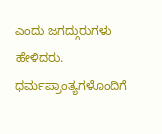ಎಂದು ಜಗದ್ಗುರುಗಳು ಹೇಳಿದರು. ಧರ್ಮಪ್ರಾಂತ್ಯಗಳೊಂದಿಗೆ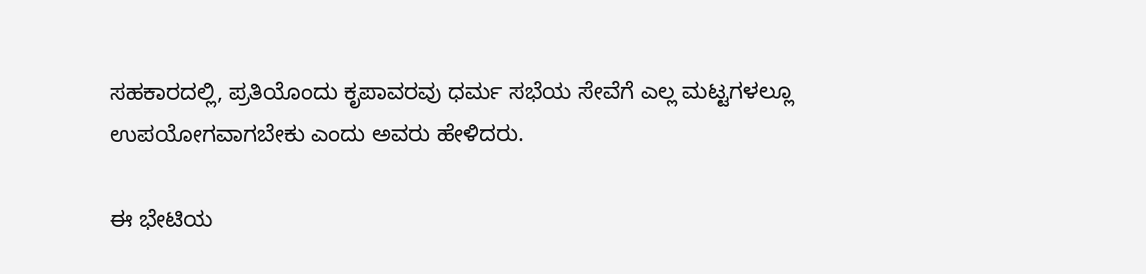ಸಹಕಾರದಲ್ಲಿ, ಪ್ರತಿಯೊಂದು ಕೃಪಾವರವು ಧರ್ಮ ಸಭೆಯ ಸೇವೆಗೆ ಎಲ್ಲ ಮಟ್ಟಗಳಲ್ಲೂ ಉಪಯೋಗವಾಗಬೇಕು ಎಂದು ಅವರು ಹೇಳಿದರು.

ಈ ಭೇಟಿಯ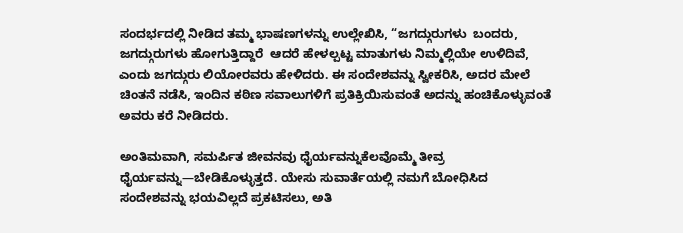ಸಂದರ್ಭದಲ್ಲಿ ನೀಡಿದ ತಮ್ಮ ಭಾಷಣಗಳನ್ನು ಉಲ್ಲೇಖಿಸಿ, “ಜಗದ್ಗುರುಗಳು  ಬಂದರು, ಜಗದ್ಗುರುಗಳು ಹೋಗುತ್ತಿದ್ದಾರೆ  ಆದರೆ ಹೇಳಲ್ಪಟ್ಟ ಮಾತುಗಳು ನಿಮ್ಮಲ್ಲಿಯೇ ಉಳಿದಿವೆ, ಎಂದು ಜಗದ್ಗುರು ಲಿಯೋರವರು ಹೇಳಿದರು. ಈ ಸಂದೇಶವನ್ನು ಸ್ವೀಕರಿಸಿ, ಅದರ ಮೇಲೆ ಚಿಂತನೆ ನಡೆಸಿ, ಇಂದಿನ ಕಠಿಣ ಸವಾಲುಗಳಿಗೆ ಪ್ರತಿಕ್ರಿಯಿಸುವಂತೆ ಅದನ್ನು ಹಂಚಿಕೊಳ್ಳುವಂತೆ ಅವರು ಕರೆ ನೀಡಿದರು.

ಅಂತಿಮವಾಗಿ, ಸಮರ್ಪಿತ ಜೀವನವು ಧೈರ್ಯವನ್ನುಕೆಲವೊಮ್ಮೆ ತೀವ್ರ ಧೈರ್ಯವನ್ನು—ಬೇಡಿಕೊಳ್ಳುತ್ತದೆ. ಯೇಸು ಸುವಾರ್ತೆಯಲ್ಲಿ ನಮಗೆ ಬೋಧಿಸಿದ ಸಂದೇಶವನ್ನು ಭಯವಿಲ್ಲದೆ ಪ್ರಕಟಿಸಲು, ಅತಿ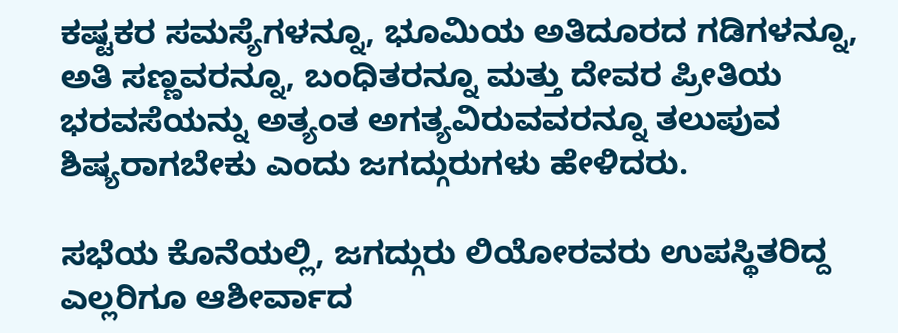ಕಷ್ಟಕರ ಸಮಸ್ಯೆಗಳನ್ನೂ, ಭೂಮಿಯ ಅತಿದೂರದ ಗಡಿಗಳನ್ನೂ, ಅತಿ ಸಣ್ಣವರನ್ನೂ, ಬಂಧಿತರನ್ನೂ ಮತ್ತು ದೇವರ ಪ್ರೀತಿಯ ಭರವಸೆಯನ್ನು ಅತ್ಯಂತ ಅಗತ್ಯವಿರುವವರನ್ನೂ ತಲುಪುವ ಶಿಷ್ಯರಾಗಬೇಕು ಎಂದು ಜಗದ್ಗುರುಗಳು ಹೇಳಿದರು.

ಸಭೆಯ ಕೊನೆಯಲ್ಲಿ, ಜಗದ್ಗುರು ಲಿಯೋರವರು ಉಪಸ್ಥಿತರಿದ್ದ ಎಲ್ಲರಿಗೂ ಆಶೀರ್ವಾದ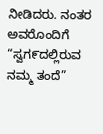ನೀಡಿದರು. ನಂತರ ಅವರೊಂದಿಗೆ “ಸ್ವಗ೯ದಲ್ಲಿರುವ ನಮ್ಮ ತಂದೆ”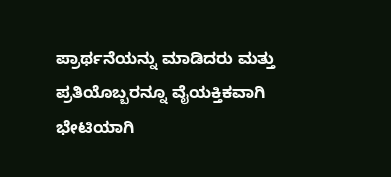ಪ್ರಾರ್ಥನೆಯನ್ನು ಮಾಡಿದರು ಮತ್ತು ಪ್ರತಿಯೊಬ್ಬರನ್ನೂ ವೈಯಕ್ತಿಕವಾಗಿ ಭೇಟಿಯಾಗಿ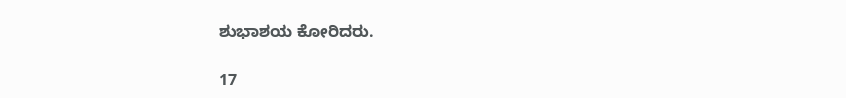ಶುಭಾಶಯ ಕೋರಿದರು.

17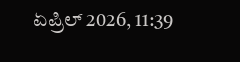ಏಪ್ರಿಲ್ 2026, 11:39